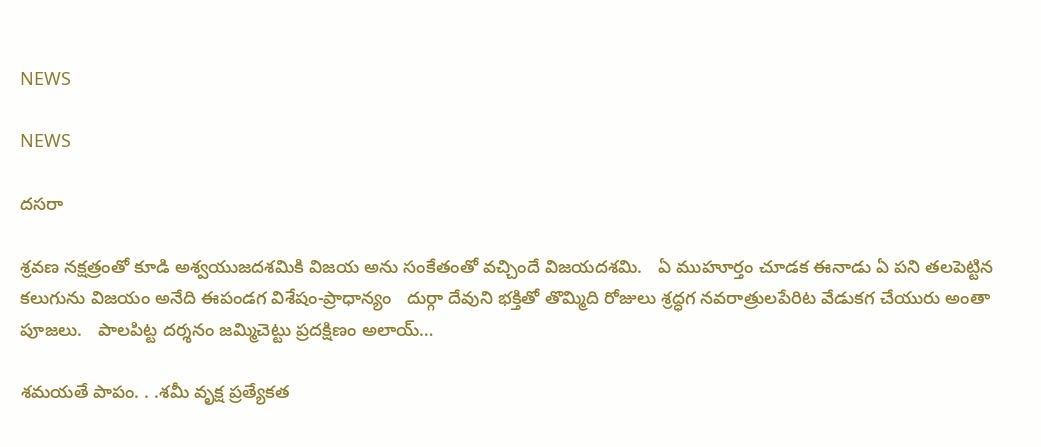NEWS

NEWS

దసరా

శ్రవణ నక్షత్రంతో కూడి అశ్వయుజదశమికి విజయ అను సంకేతంతో వచ్చిందే విజయదశమి.   ఏ ముహూర్తం చూడక ఈనాడు ఏ పని తలపెట్టిన కలుగును విజయం అనేది ఈపండగ విశేషం-ప్రాధాన్యం   దుర్గా దేవుని భక్తితో తొమ్మిది రోజులు శ్రద్ధగ నవరాత్రులపేరిట వేడుకగ చేయురు అంతా పూజలు.   పాలపిట్ట దర్శనం జమ్మిచెట్టు ప్రదక్షిణం అలాయ్‌…

శమయతే పాపం. . .శమీ వృక్ష ప్రత్యేకత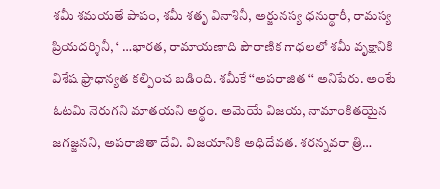శమీ శమయతే పాపం, శమీ శతృ వినాశినీ, అర్జునస్య ధనుర్థారీ, రామస్య ప్రియదర్శినీ, ‘ …భారత, రామాయణాది పౌరాణిక గాధలలో శమీ వృక్షానికి విశేష ఫ్రాధాన్యత కల్పించ బడింది. శమీకే ‘‘అపరాజిత ‘‘ అనిపేరు. అంటే ఓటమి నెరుగని మాతయని అర్థం. అమెయే విజయ, నామాంకితయైన జగజ్జనని, అపరాజితా దేవి. విజయానికి అధిదేవత. శరన్నవరా త్రి…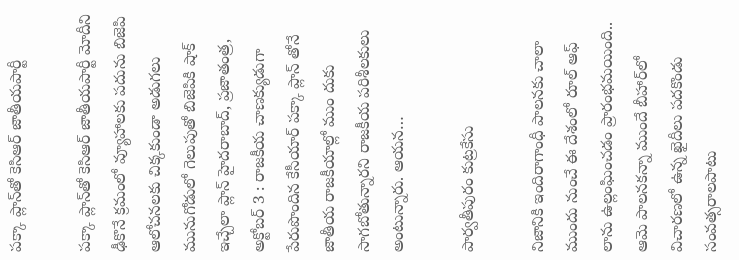పక్కా ప్లాన్‌తో కెసిఆర్‌ ‌జాతీయపార్టీ

పక్కా ప్లాన్‌తో కెసిఆర్‌ ‌జాతీయపార్టీ మోదీని ఢీకొనే క్రమంలో వ్యూహాలకు పదును బిజెపి ఆలోచనలకు చిక్కకుండా అడుగలు మునుగోడులో గెలుపుతో బిజెపికి షాక్‌ ఇచ్చేలా ప్లాన్‌ హైదరాబాద్‌, ప్రజాతంత్ర, అక్టోబర్‌ 3 : రాజకీయ చాణక్యుడుగా పేరుపొందిన కేసీయార్‌ ‌పక్కా ప్లాన్‌ ‌తోనే జాతీయ రాజకీయాల్లో ముం దుకు సాగబోతున్నారని రాజకీయ పరిశీలకులు అంటున్నారు. ఆయన…

పార్వతీపురం కుట్రకేసు

నిజానికి ఇందిరాగాంధీ పాలనకు చాలా ముందు నుంచే ఈ దేశంలో రూల్‌ ఆఫ్‌ లాను ఉల్లంఘించడం ప్రారంభమయింది.. ఆమె పాలనకన్నా ముందే బీహార్‌లో విచారణలో ఉన్న ఖైదీలు పదకొండు సంవత్సరాలపాటు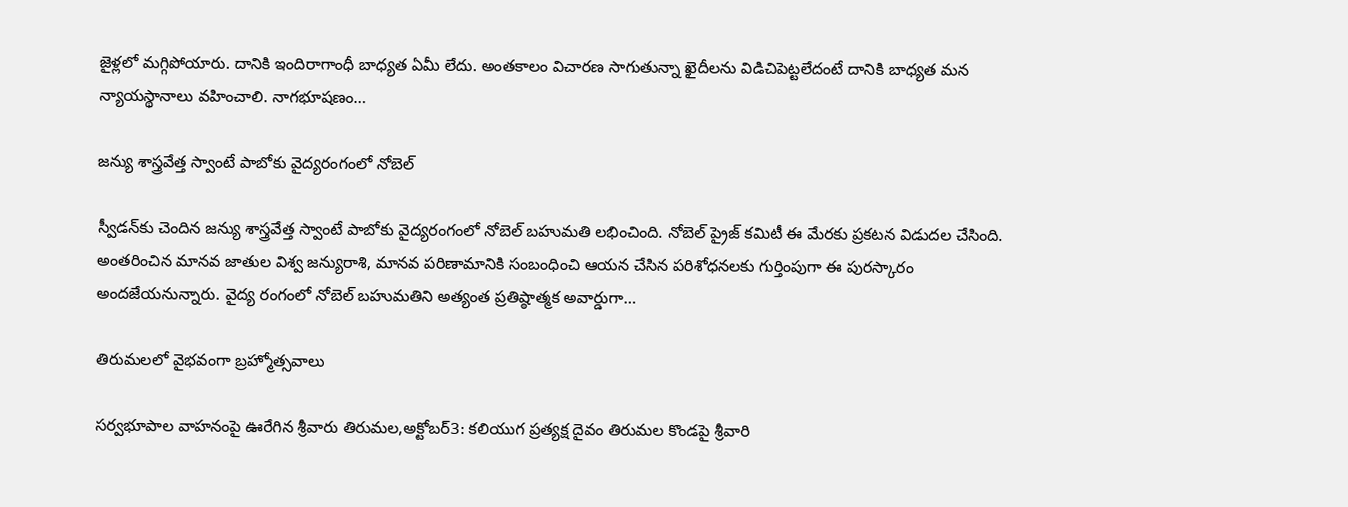జైళ్లలో మగ్గిపోయారు. దానికి ఇందిరాగాంధీ బాధ్యత ఏమీ లేదు. అంతకాలం విచారణ సాగుతున్నా ఖైదీలను విడిచిపెట్టలేదంటే దానికి బాధ్యత మన న్యాయస్థానాలు వహించాలి. నాగభూషణం…

జన్యు శాస్త్రవేత్త స్వాంటే పాబోకు వైద్యరంగంలో నోబెల్‌

స్వీడన్‌కు చెందిన జన్యు శాస్త్రవేత్త స్వాంటే పాబోకు వైద్యరంగంలో నోబెల్‌ ‌బహుమతి లభించింది. నోబెల్‌ ‌ప్రైజ్‌ ‌కమిటీ ఈ మేరకు ప్రకటన విడుదల చేసింది. అంతరించిన మానవ జాతుల విశ్వ జన్యురాశి, మానవ పరిణామానికి సంబంధించి ఆయన చేసిన పరిశోధనలకు గుర్తింపుగా ఈ పురస్కారం అందజేయనున్నారు. వైద్య రంగంలో నోబెల్‌ ‌బహుమతిని అత్యంత ప్రతిష్ఠాత్మక అవార్డుగా…

తిరుమలలో వైభవంగా బ్రహ్మోత్సవాలు

సర్వభూపాల వాహనంపై ఊరేగిన శ్రీవారు తిరుమల,అక్టోబర్‌3: కలియుగ ప్రత్యక్ష దైవం తిరుమల కొండపై శ్రీవారి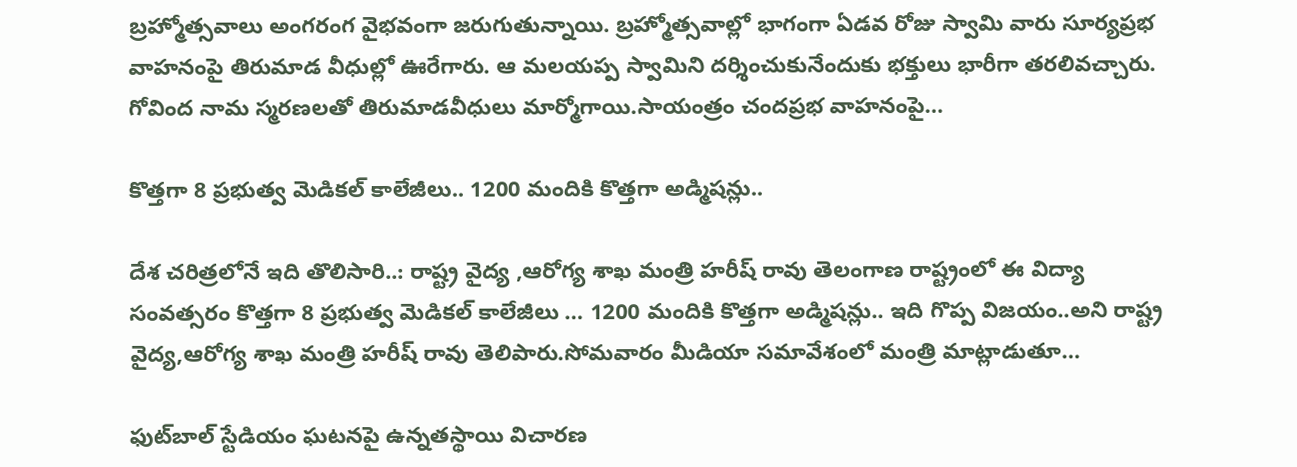బ్రహ్మోత్సవాలు అంగరంగ వైభవంగా జరుగుతున్నాయి. బ్రహ్మోత్సవాల్లో భాగంగా ఏడవ రోజు స్వామి వారు సూర్యప్రభ వాహనంపై తిరుమాడ వీధుల్లో ఊరేగారు. ఆ మలయప్ప స్వామిని దర్శించుకునేందుకు భక్తులు భారీగా తరలివచ్చారు. గోవింద నామ స్మరణలతో తిరుమాడవీధులు మార్మోగాయి.సాయంత్రం చందప్రభ వాహనంపై…

కొత్తగా 8 ప్రభుత్వ మెడికల్‌ ‌కాలేజీలు.. 1200 మందికి కొత్తగా అడ్మిషన్లు..

దేశ చరిత్రలోనే ఇది తొలిసారి..: రాష్ట్ర వైద్య ,ఆరోగ్య శాఖ మంత్రి హరీష్‌ ‌రావు తెలంగాణ రాష్ట్రంలో ఈ విద్యా సంవత్సరం కొత్తగా 8 ప్రభుత్వ మెడికల్‌ ‌కాలేజీలు … 1200 మందికి కొత్తగా అడ్మిషన్లు.. ఇది గొప్ప విజయం..అని రాష్ట్ర వైద్య,ఆరోగ్య శాఖ మంత్రి హరీష్‌ ‌రావు తెలిపారు.సోమవారం మీడియా సమావేశంలో మంత్రి మాట్లాడుతూ…

ఫుట్‌బాల్‌ ‌స్టేడియం ఘటనపై ఉన్నతస్థాయి విచారణ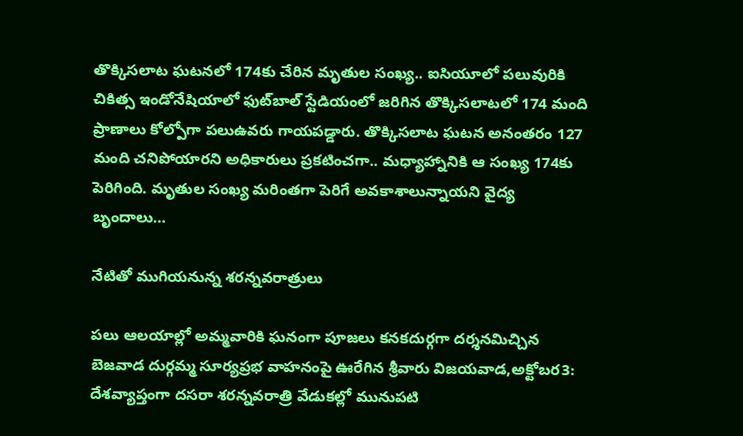తొక్కిసలాట ఘటనలో 174కు చేరిన మృతుల సంఖ్య.. ఐసియూలో పలువురికి చికిత్స ఇం‌డోనేషియాలో ఫుట్‌బాల్‌ ‌స్టేడియంలో జరిగిన తొక్కిసలాటలో 174 మంది ప్రాణాలు కోల్పోగా పలుఉవరు గాయపడ్డారు. తొక్కిసలాట ఘటన అనంతరం 127 మంది చనిపోయారని అధికారులు ప్రకటించగా.. మధ్యాహ్నానికి ఆ సంఖ్య 174కు పెరిగింది. మృతుల సంఖ్య మరింతగా పెరిగే అవకాశాలున్నాయని వైద్య బృందాలు…

నేటితో ముగియనున్న శరన్నవరాత్రులు

పలు ఆలయాల్లో అమ్మవారికి ఘనంగా పూజలు కనకదుర్గగా దర్శనమిచ్చిన బెజవాడ దుర్గమ్మ సూర్యప్రభ వాహనంపై ఊరేగిన శ్రీవారు విజయవాడ,అక్టోబర3: దేశవ్యాప్తంగా దసరా శరన్నవరాత్రి వేడుకల్లో మునుపటి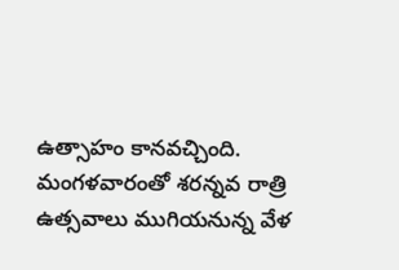ఉత్సాహం కానవచ్చింది. మంగళవారంతో శరన్నవ రాత్రి ఉత్సవాలు ముగియనున్న వేళ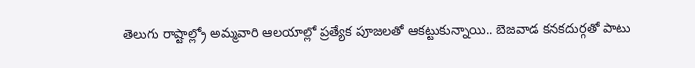తెలుగు రాష్టాల్ల్రో అమ్మవారి ఆలయాల్లో ప్రత్యేక పూజలతో ఆకట్టుకున్నాయి.. బెజవాడ కనకదుర్గతో పాటు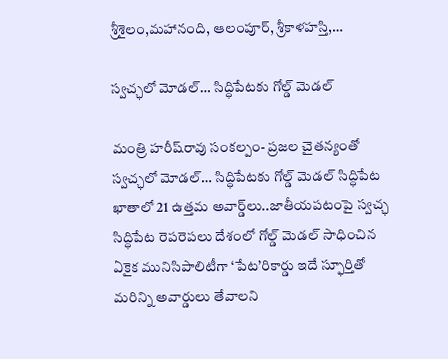శ్రీశైలం,మహానంది, ఆలంపూర్‌, శ్రీ‌కాళహస్తి,…

స్వచ్ఛలో మోడల్‌… సిద్ధిపేటకు గోల్డ్ ‌మెడల్‌

మంత్రి హరీష్‌రావు సంకల్పం- ప్రజల చైతన్యంతో స్వచ్ఛలో మోడల్‌… సిద్ధిపేటకు గోల్డ్ ‌మెడల్‌ సిద్ధిపేట ఖాతాలో 21 ఉత్తమ అవార్డ్‌లు..జాతీయపటంపై స్వచ్ఛ సిద్ధిపేట రెపరెపలు దేశంలో గోల్డ్ ‌మెడల్‌ ‌సాధించిన ఏకైక మునిసిపాలిటీగా ‘పేట’రికార్డు ఇదే స్ఫూర్తితో మరిన్ని అవార్డులు తేవాలని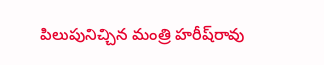పిలుపునిచ్చిన మంత్రి హరీష్‌రావు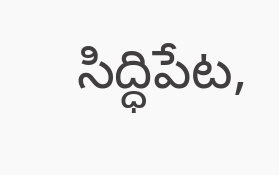సిద్ధిపేట,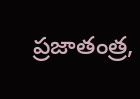ప్రజాతంత్ర,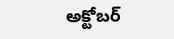అక్టోబర్‌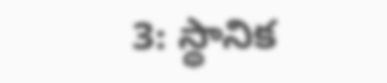3: స్థానిక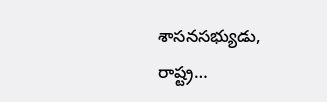శాసనసభ్యుడు, రాష్ట్ర…